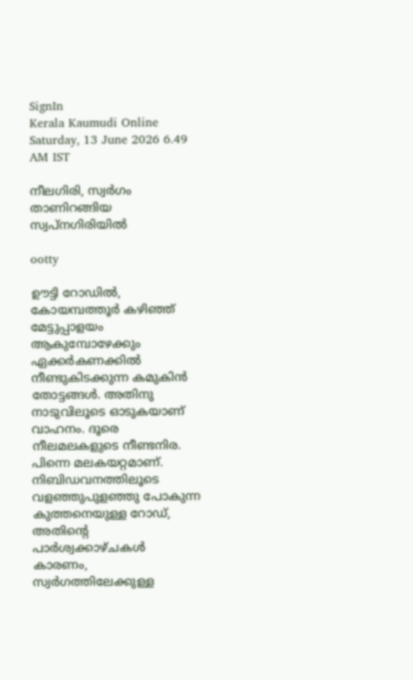SignIn
Kerala Kaumudi Online
Saturday, 13 June 2026 6.49 AM IST

നീലഗിരി, സ്വർഗം താണിറങ്ങിയ സ്വ‌പ്‌നഗിരിയിൽ

ootty

ഊട്ടി റോഡിൽ, കോയമ്പത്തൂർ കഴിഞ്ഞ് മേട്ടുപ്പാളയം ആകുമ്പോഴേക്കും ഏക്കർകണക്കിൽ നീണ്ടുകിടക്കുന്ന കമുകിൻ തോട്ടങ്ങൾ. അതിനു നാടുവിലൂടെ ഓടുകയാണ് വാഹനം. ദൂരെ നീലമലകളുടെ നീണ്ടനിര. പിന്നെ മലകയറ്റമാണ്. നിബിഡവനത്തിലൂടെ വളഞ്ഞുപുളഞ്ഞു പോകുന്ന കുത്തനെയുള്ള റോഡ്, അതിന്റെ പാർശ്വക്കാഴ്ചകൾ കാരണം, സ്വർഗത്തിലേക്കുള്ള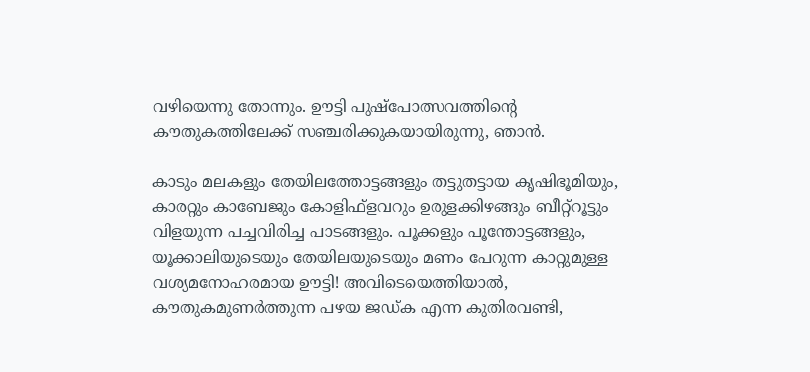വഴിയെന്നു തോന്നും. ഊട്ടി പുഷ്പോത്സവത്തിന്റെ കൗതുകത്തിലേക്ക് സഞ്ചരിക്കുകയായിരുന്നു, ഞാൻ.

കാടും മലകളും തേയിലത്തോട്ടങ്ങളും തട്ടുതട്ടായ കൃഷിഭൂമിയും, കാരറ്റും കാബേജും കോളിഫ്ളവറും ഉരുളക്കിഴങ്ങും ബീറ്റ്‌റൂട്ടും വിളയുന്ന പച്ചവിരിച്ച പാടങ്ങളും. പൂക്കളും പൂന്തോട്ടങ്ങളും, യൂക്കാലിയുടെയും തേയിലയുടെയും മണം പേറുന്ന കാറ്റുമുള്ള വശ്യമനോഹരമായ ഊട്ടി! അവിടെയെത്തിയാൽ, കൗതുകമുണർത്തുന്ന പഴയ ജഡ്ക എന്ന കുതിരവണ്ടി,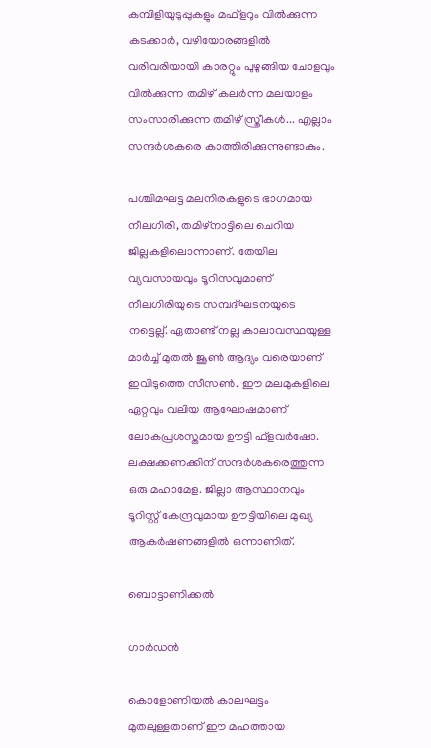കമ്പിളിയുടുപ്പുകളും മഫ്ളറും വിൽക്കുന്ന കടക്കാർ, വഴിയോരങ്ങളിൽ വരിവരിയായി കാരറ്റും പുഴുങ്ങിയ ചോളവും വിൽക്കുന്ന തമിഴ് കലർന്ന മലയാളം സംസാരിക്കുന്ന തമിഴ് സ്ത്രീകൾ... എല്ലാം സന്ദർശകരെ കാത്തിരിക്കുന്നുണ്ടാകും.

പശ്ചിമഘട്ട മലനിരകളുടെ ഭാഗമായ നീലഗിരി, തമിഴ്നാട്ടിലെ ചെറിയ ജില്ലകളിലൊന്നാണ്. തേയില വ്യവസായവും ടൂറിസവുമാണ് നീലഗിരിയുടെ സമ്പദ്ഘടനയുടെ നട്ടെല്ല്. ഏതാണ്ട് നല്ല കാലാവസ്ഥയുള്ള മാർച്ച് മുതൽ ജൂൺ ആദ്യം വരെയാണ് ഇവിടുത്തെ സീസൺ. ഈ മലമുകളിലെ ഏറ്റവും വലിയ ആഘോഷമാണ് ലോകപ്രശസ്തമായ ഊട്ടി ഫ്ളവർഷോ. ലക്ഷക്കണക്കിന് സന്ദർശകരെത്തുന്ന ഒരു മഹാമേള. ജില്ലാ ആസ്ഥാനവും ടൂറിസ്റ്റ് കേന്ദ്രവുമായ ഊട്ടിയിലെ മുഖ്യ ആകർഷണങ്ങളിൽ ഒന്നാണിത്.

ബൊട്ടാണിക്കൽ

ഗാർഡൻ

കൊളോണിയൽ കാലഘട്ടം മുതലുള്ളതാണ് ഈ മഹത്തായ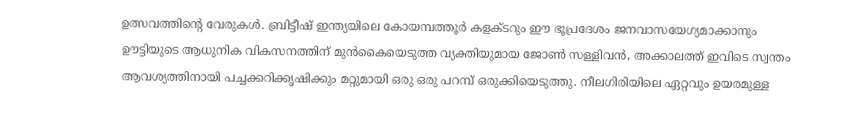ഉത്സവത്തിന്റെ വേരുകൾ. ബ്രിട്ടീഷ് ഇന്ത്യയിലെ കോയമ്പത്തൂർ കളക്ടറും ഈ ഭൂപ്രദേശം ജനവാസയേഗ്യമാക്കാനും ഊട്ടിയുടെ ആധുനിക വികസനത്തിന് മുൻകൈയെടുത്ത വ്യക്തിയുമായ ജോൺ സള്ളിവൻ, അക്കാലത്ത് ഇവിടെ സ്വന്തം ആവശ്യത്തിനായി പച്ചക്കറിക്കൃഷിക്കും മറ്റുമായി ഒരു ഒരു പറമ്പ് ഒരുക്കിയെടുത്തു. നീലഗിരിയിലെ ഏറ്റവും ഉയരമുള്ള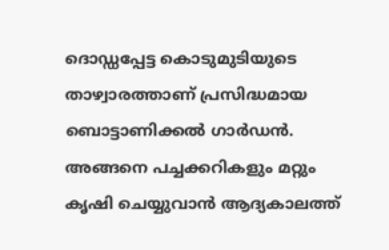ദൊഡ്ഡപ്പേട്ട കൊടുമുടിയുടെ താഴ്വാരത്താണ് പ്രസിദ്ധമായ ബൊട്ടാണിക്കൽ ഗാർഡൻ. അങ്ങനെ പച്ചക്കറികളും മറ്റും കൃഷി ചെയ്യുവാൻ ആദ്യകാലത്ത്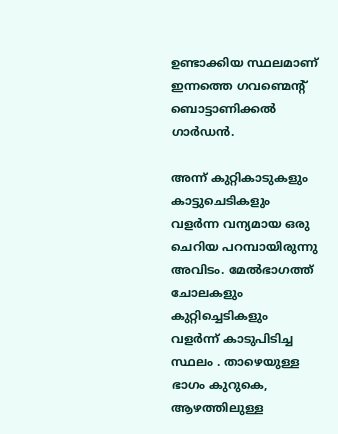ഉണ്ടാക്കിയ സ്ഥലമാണ് ഇന്നത്തെ ഗവണ്മെന്റ് ബൊട്ടാണിക്കൽ ഗാർഡൻ.

അന്ന് കുറ്റികാടുകളും കാട്ടുചെടികളും വളർന്ന വന്യമായ ഒരു ചെറിയ പറമ്പായിരുന്നു അവിടം. മേൽഭാഗത്ത് ചോലകളും കുറ്റിച്ചെടികളും വളർന്ന് കാടുപിടിച്ച സ്ഥലം . താഴെയുള്ള ഭാഗം കുറുകെ, ആഴത്തിലുള്ള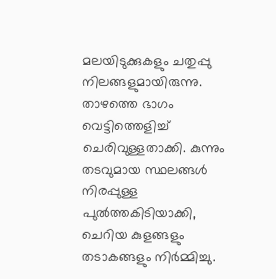മലയിടുക്കുകളും ചതുപ്പു നിലങ്ങളുമായിരുന്നു. താഴത്തെ ഭാഗം വെട്ടിത്തെളിച്ച് ചെരിവുള്ളതാക്കി. കുന്നും തടവുമായ സ്ഥലങ്ങൾ നിരപ്പുള്ള പുൽത്തകിടിയാക്കി, ചെറിയ കുളങ്ങളും തടാകങ്ങളും നിർമ്മിച്ചു.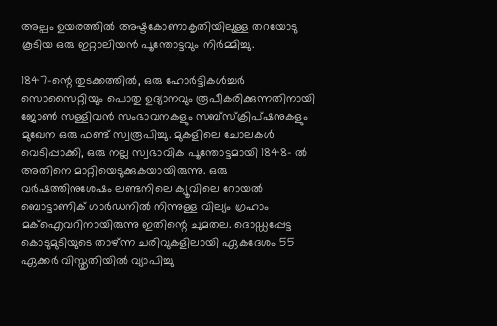അല്പം ഉയരത്തിൽ അഷ്ടകോണാകൃതിയിലുള്ള തറയോടു കൂടിയ ഒരു ഇറ്റാലിയൻ പൂന്തോട്ടവും നിർമ്മിച്ചു.

1847-ന്റെ തുടക്കത്തിൽ, ഒരു ഹോർട്ടികൾച്ചർ സൊസൈറ്റിയും പൊതു ഉദ്യാനവും രൂപീകരിക്കുന്നതിനായി ജോൺ സള്ളിവൻ സംഭാവനകളും സബ്സ്‌ക്രിപ്ഷനുകളും മുഖേന ഒരു ഫണ്ട് സ്വരൂപിച്ചു. മുകളിലെ ചോലകൾ വെടിപ്പാക്കി, ഒരു നല്ല സ്വഭാവിക പൂന്തോട്ടമായി 1848- ൽ അതിനെ മാറ്റിയെടുക്കുകയായിരുന്നു. ഒരു വർഷത്തിനുശേഷം ലണ്ടനിലെ ക്യൂവിലെ റോയൽ ബൊട്ടാണിക് ഗാർഡനിൽ നിന്നുള്ള വില്യം ഗ്രഹാം മക്‌ഐവറിനായിരുന്നു ഇതിന്റെ ചുമതല. ദൊഡ്ഡപ്പേട്ട കൊടുമുടിയുടെ താഴ്ന്ന ചരിവുകളിലായി ഏകദേശം 55 ഏക്കർ വിസ്തൃതിയിൽ വ്യാപിച്ചു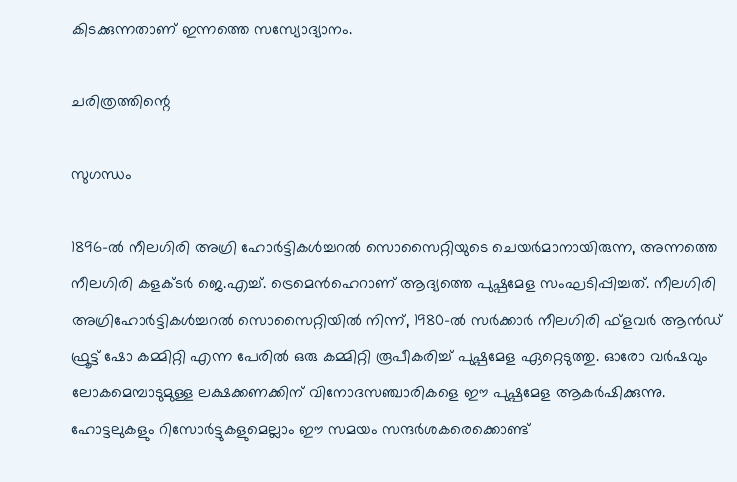കിടക്കുന്നതാണ് ഇന്നത്തെ സസ്യോദ്യാനം.

ചരിത്രത്തിന്റെ

സുഗന്ധം

1896-ൽ നീലഗിരി അഗ്രി ഹോർട്ടികൾച്ചറൽ സൊസൈറ്റിയുടെ ചെയർമാനായിരുന്ന, അന്നത്തെ നീലഗിരി കളക്ടർ ജെ.എച്ച്. ട്രെമെൻഹെറാണ് ആദ്യത്തെ പുഷ്പമേള സംഘടിപ്പിച്ചത്. നീലഗിരി അഗ്രിഹോർട്ടികൾച്ചറൽ സൊസൈറ്റിയിൽ നിന്ന്, 1980-ൽ സർക്കാർ നീലഗിരി ഫ്ളവർ ആൻഡ് ഫ്രൂട്ട് ഷോ കമ്മിറ്റി എന്ന പേരിൽ ഒരു കമ്മിറ്റി രൂപീകരിച്ച് പുഷ്പമേള ഏറ്റെടുത്തു. ഓരോ വർഷവും ലോകമെമ്പാടുമുള്ള ലക്ഷക്കണക്കിന് വിനോദസഞ്ചാരികളെ ഈ പുഷ്പമേള ആകർഷിക്കുന്നു. ഹോട്ടലുകളും റിസോർട്ടുകളുമെല്ലാം ഈ സമയം സന്ദർശകരെക്കൊണ്ട്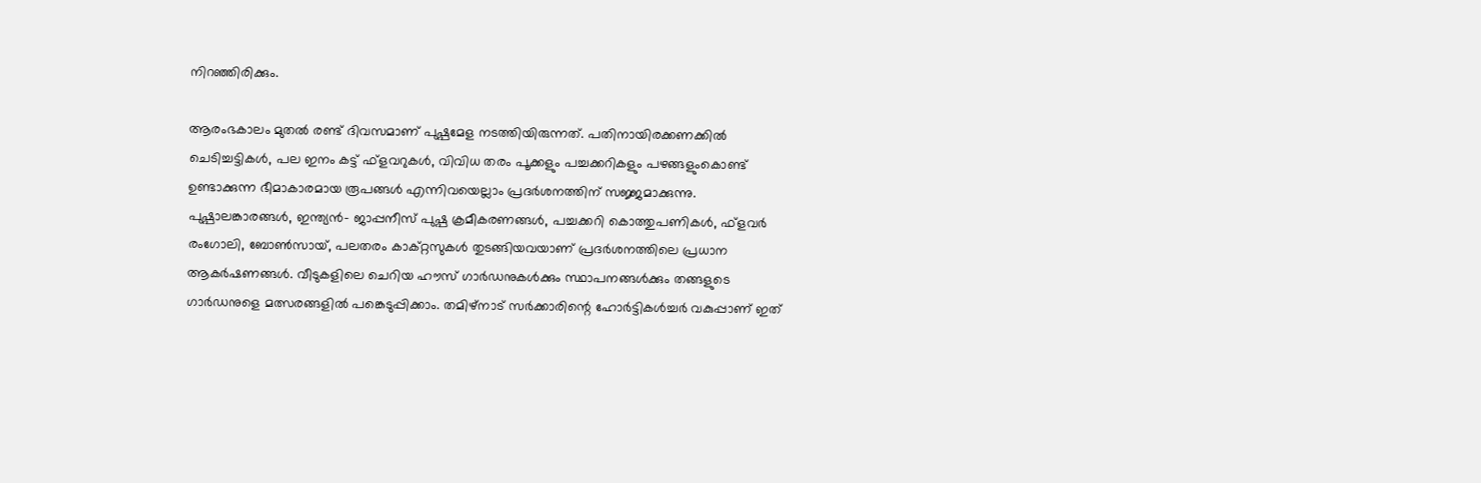നിറഞ്ഞിരിക്കും.

ആരംഭകാലം മുതൽ രണ്ട് ദിവസമാണ് പുഷ്പമേള നടത്തിയിരുന്നത്. പതിനായിരക്കണക്കിൽ ചെടിച്ചട്ടികൾ, പല ഇനം കട്ട് ഫ്ളവറുകൾ, വിവിധ തരം പൂക്കളും പച്ചക്കറികളും പഴങ്ങളുംകൊണ്ട് ഉണ്ടാക്കുന്ന ഭീമാകാരമായ രൂപങ്ങൾ എന്നിവയെല്ലാം പ്രദർശനത്തിന് സജ്ജമാക്കുന്നു. പുഷ്പാലങ്കാരങ്ങൾ, ഇന്ത്യൻ- ജാപ്പനീസ് പുഷ്പ ക്രമീകരണങ്ങൾ, പച്ചക്കറി കൊത്തുപണികൾ, ഫ്ളവർ രംഗോലി, ബോൺസായ്, പലതരം കാക്‌റ്റസുകൾ തുടങ്ങിയവയാണ് പ്രദർശനത്തിലെ പ്രധാന ആകർഷണങ്ങൾ. വീടുകളിലെ ചെറിയ ഹൗസ് ഗാർഡനുകൾക്കും സ്ഥാപനങ്ങൾക്കും തങ്ങളുടെ ഗാർഡനുളെ മത്സരങ്ങളിൽ പങ്കെടുപ്പിക്കാം. തമിഴ്നാട് സർക്കാരിന്റെ ഹോർട്ടികൾച്ചർ വകുപ്പാണ് ഇത്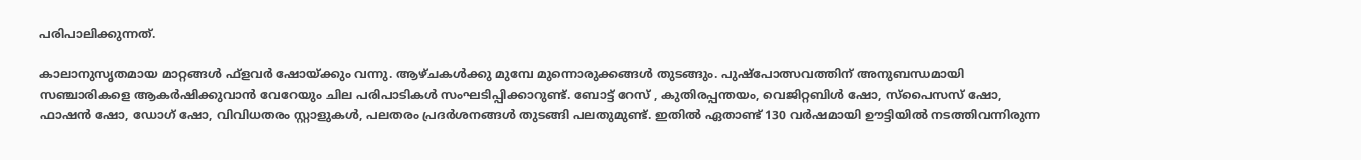പരിപാലിക്കുന്നത്.

കാലാനുസൃതമായ മാറ്റങ്ങൾ ഫ്ളവർ ഷോയ്ക്കും വന്നു. ആഴ്ചകൾക്കു മുമ്പേ മുന്നൊരുക്കങ്ങൾ തുടങ്ങും. പുഷ്പോത്സവത്തിന് അനുബന്ധമായി സഞ്ചാരികളെ ആകർഷിക്കുവാൻ വേറേയും ചില പരിപാടികൾ സംഘടിപ്പിക്കാറുണ്ട്. ബോട്ട് റേസ് , കുതിരപ്പന്തയം, വെജിറ്റബിൾ ഷോ, സ്‌പൈസസ് ഷോ, ഫാഷൻ ഷോ, ഡോഗ് ഷോ, വിവിധതരം സ്റ്റാളുകൾ, പലതരം പ്രദർശനങ്ങൾ തുടങ്ങി പലതുമുണ്ട്. ഇതിൽ ഏതാണ്ട് 130 വർഷമായി ഊട്ടിയിൽ നടത്തിവന്നിരുന്ന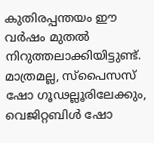കുതിരപ്പന്തയം ഈ വർഷം മുതൽ നിറുത്തലാക്കിയിട്ടുണ്ട്. മാത്രമല്ല, സ്‌പൈസസ് ഷോ ഗൂഢല്ലൂരിലേക്കും, വെജിറ്റബിൾ ഷോ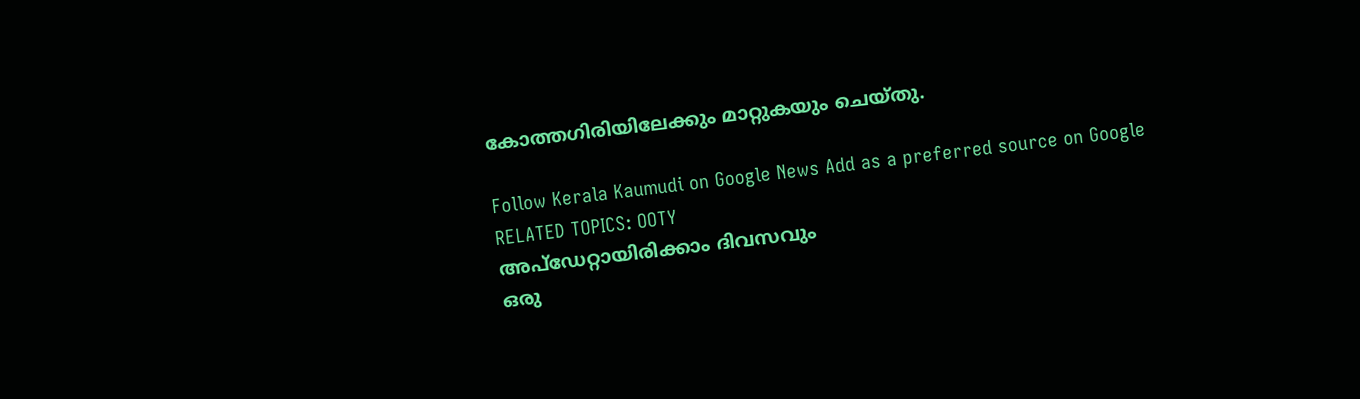കോത്തഗിരിയിലേക്കും മാറ്റുകയും ചെയ്തു.

Follow Kerala Kaumudi on Google News Add as a preferred source on Google
RELATED TOPICS: OOTY
അപ്ഡേറ്റായിരിക്കാം ദിവസവും
ഒരു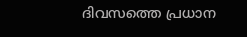ദിവസത്തെ പ്രധാന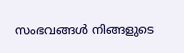സംഭവങ്ങൾ നിങ്ങളുടെ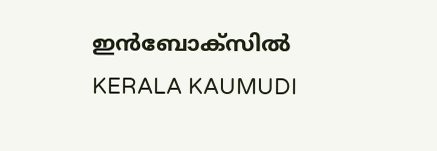ഇൻബോക്സിൽ
KERALA KAUMUDI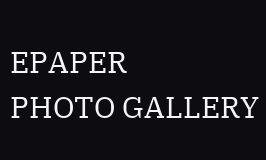EPAPER
PHOTO GALLERY